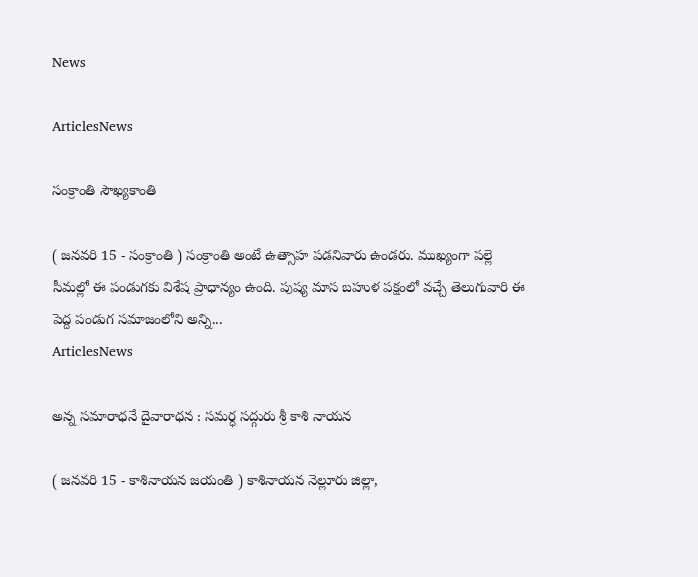News

ArticlesNews

సంక్రాంతి సౌఖ్యకాంతి

( జనవరి 15 - సంక్రాంతి ) సంక్రాంతి అంటే ఉత్సాహ పడనివారు ఉండరు. ముఖ్యంగా పల్లె సీమల్లో ఈ పండుగకు విశేష ప్రాధాన్యం ఉంది. పుష్య మాస బహుళ పక్షంలో వచ్చే తెలుగువారి ఈ పెద్ద పండుగ సమాజంలోని అన్ని...
ArticlesNews

అన్న సమారాధనే దైవారాధన : సమర్ధ సద్గురు శ్రీ కాశి నాయన

( జనవరి 15 - కాశినాయన జయంతి ) కాశినాయన నెల్లూరు జిల్లా,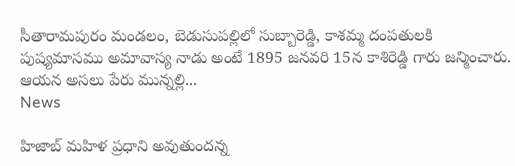సీతారామపురం మండలం, బెడుసుపల్లిలో సుబ్బారెడ్డి, కాశమ్మ దంపతులకి పుష్యమాసము అమావాస్య నాడు అంటే 1895 జనవరి 15న కాశిరెడ్డి గారు జన్మించారు. ఆయన అసలు పేరు మున్నల్లి...
News

హిజాబ్ మహిళ ప్రధాని అవుతుందన్న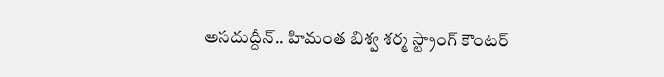అసదుద్దీన్.. హిమంత బిశ్వ శర్మ స్ట్రాంగ్ కౌంటర్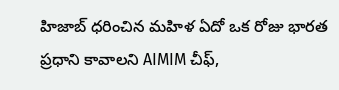హిజాబ్ ధరించిన మహిళ ఏదో ఒక రోజు భారత ప్రధాని కావాలని AIMIM చీఫ్,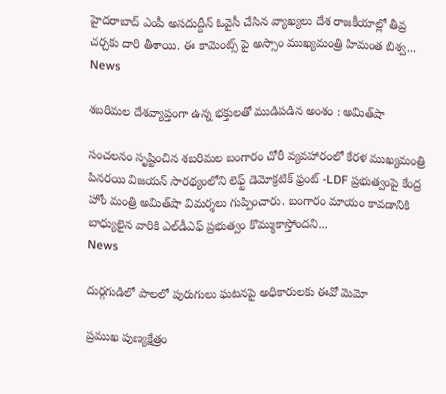హైదరాబాద్ ఎంపీ అసదుద్దీన్ ఓవైసీ చేసిన వ్యాఖ్యలు దేశ రాజకీయాల్లో తీవ్ర చర్చకు దారి తీశాయి. ఈ కామెంట్స్ పై అస్సాం ముఖ్యమంత్రి హిమంత బిశ్వ...
News

శబరిమల దేశవ్యాప్తంగా ఉన్న భక్తులతో ముడిపడిన అంశం : అమిత్‌షా

సంచలనం సృష్టించిన శబరిమల బంగారం చోరీ వ్యవహారంలో కేరళ ముఖ్యమంత్రి పినరయి విజయన్ సారథ్యంలోని లెఫ్ట్ డెమోక్రటిక్ ఫ్రంట్ -LDF ప్రభుత్వంపై కేంద్ర హోం మంత్రి అమిత్‌షా విమర్శలు గుప్పించారు. బంగారం మాయం కావడానికి బాధ్యులైన వారికి ఎల్‌డీఎఫ్ ప్రభుత్వం కొమ్ముకాస్తోందని...
News

దుర్గగుడిలో పాలలో పురుగులు ఘటనపై అధికారులకు ఈవో మెమో

ప్రముఖ పుణ్యక్షేత్రం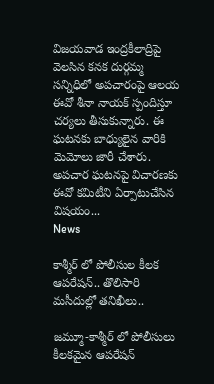విజయవాడ ఇంద్రకీలాద్రిపై వెలసిన కనక దుర్గమ్మ సన్నిధిలో అపచారంపై ఆలయ ఈవో శీనా నాయక్ స్పందిస్తూ చర్యలు తీసుకున్నారు. ఈ ఘటనకు బాధ్యులైన వారికి మెమోలు జారీ చేశారు. అపచార ఘటనపై విచారణకు ఈవో కమిటీని ఏర్పాటుచేసిన విషయం...
News

కాశ్మీర్ లో పోలీసుల కీలక ఆపరేషన్.. తొలిసారి మసీదుల్లో తనిఖీలు..

జమ్మూ-కాశ్మీర్ లో పోలీసులు కీలకమైన ఆపరేషన్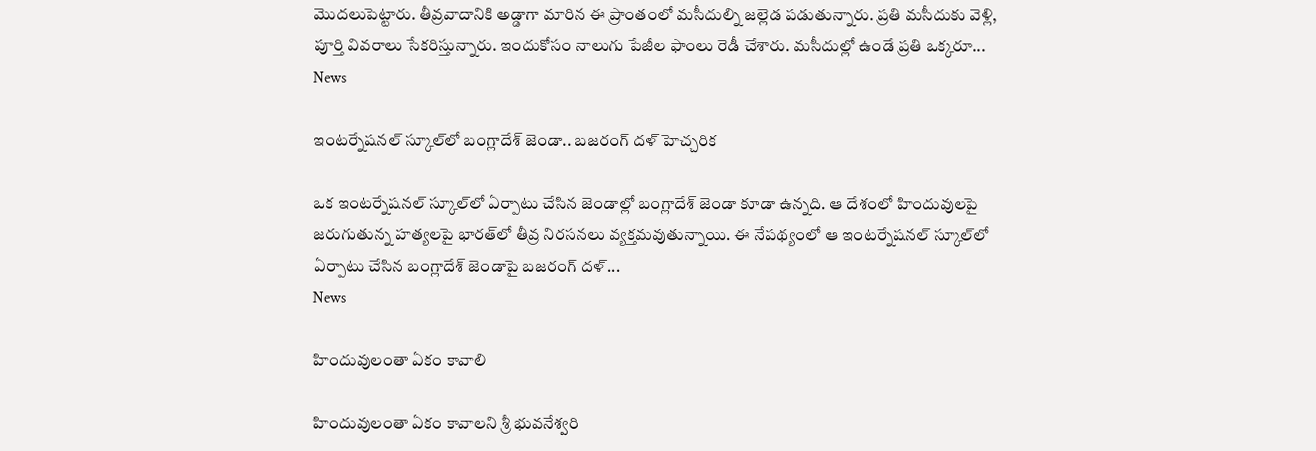మొదలుపెట్టారు. తీవ్రవాదానికి అడ్డాగా మారిన ఈ ప్రాంతంలో మసీదుల్ని జల్లెడ పడుతున్నారు. ప్రతి మసీదుకు వెళ్లి, పూర్తి వివరాలు సేకరిస్తున్నారు. ఇందుకోసం నాలుగు పేజీల ఫాంలు రెడీ చేశారు. మసీదుల్లో ఉండే ప్రతి ఒక్కరూ...
News

ఇంటర్నేషనల్ స్కూల్‌లో బంగ్లాదేశ్ జెండా.. బజరంగ్ దళ్ హెచ్చరిక

ఒక ఇంటర్నేషనల్ స్కూల్‌లో ఏర్పాటు చేసిన జెండాల్లో బంగ్లాదేశ్‌ జెండా కూడా ఉన్నది. ఆ దేశంలో హిందువులపై జరుగుతున్న హత్యలపై భారత్‌లో తీవ్ర నిరసనలు వ్యక్తమవుతున్నాయి. ఈ నేపథ్యంలో ఆ ఇంటర్నేషనల్ స్కూల్‌లో ఏర్పాటు చేసిన బంగ్లాదేశ్ జెండాపై బజరంగ్ దళ్...
News

హిందువులంతా ఏకం కావాలి

హిందువులంతా ఏకం కావాలని శ్రీ భువనేశ్వరి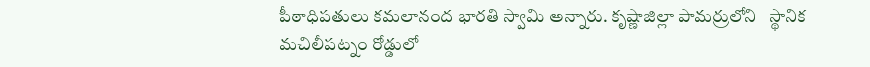పీఠాధిపతులు కమలానంద భారతి స్వామి అన్నారు. కృష్ణాజిల్లా పామర్రులోని   స్థానిక మచిలీపట్నం రోడ్డులో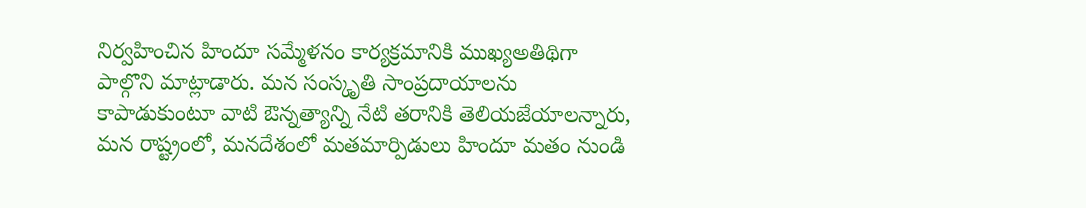నిర్వహించిన హిందూ సమ్మేళనం కార్యక్రమానికి ముఖ్యఅతిథిగా పాల్గొని మాట్లాడారు. మన సంస్కృతి సాంప్రదాయాలను కాపాడుకుంటూ వాటి ఔన్నత్యాన్ని నేటి తరానికి తెలియజేయాలన్నారు, మన రాష్ట్రంలో, మనదేశంలో మతమార్పిడులు హిందూ మతం నుండి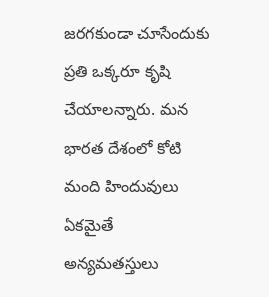జరగకుండా చూసేందుకు ప్రతి ఒక్కరూ కృషి చేయాలన్నారు. మన భారత దేశంలో కోటి మంది హిందువులు ఏకమైతే అన్యమతస్తులు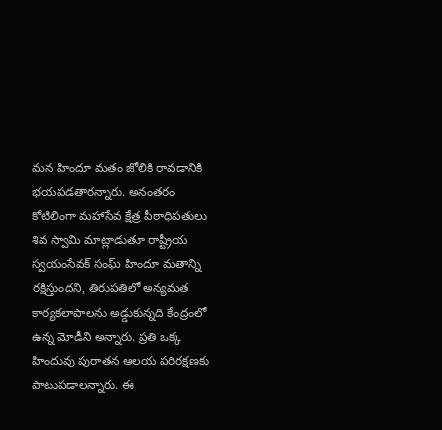మన హిందూ మతం జోలికి రావడానికి భయపడతారన్నారు. అనంతరం కోటిలింగా మహాసేవ క్షేత్ర పీఠాధిపతులు శివ స్వామి మాట్లాడుతూ రాష్ట్రీయ స్వయంసేవక్ సంఘ్ హిందూ మతాన్ని రక్షిస్తుందని, తిరుపతిలో అన్యమత కార్యకలాపాలను అడ్డుకున్నది కేంద్రంలో ఉన్న మోడీని అన్నారు. ప్రతి ఒక్క హిందువు పురాతన ఆలయ పరిరక్షణకు పాటుపడాలన్నారు. ఈ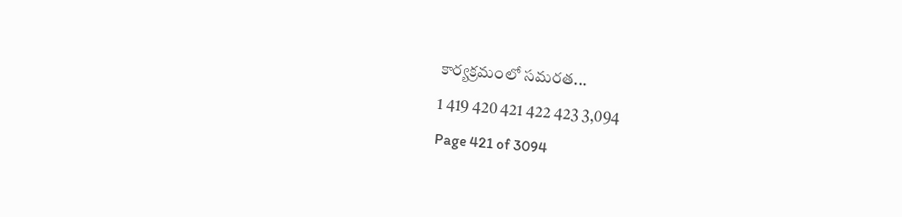కార్యక్రమంలో సమరత...
1 419 420 421 422 423 3,094
Page 421 of 3094